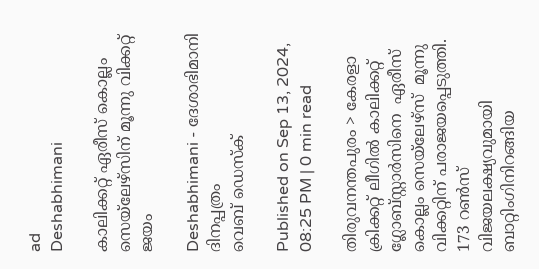ad
Deshabhimani

കാലിക്കറ്റ് ഏരീസ് കൊല്ലം സെയ്‌ലേഴ്‌സിന് മൂന്നു വിക്കറ്റ് ജയം

Deshabhimani - ദേശാഭിമാനി ദിനപ്പത്രം
വെബ് ഡെസ്ക്

Published on Sep 13, 2024, 08:25 PM | 0 min read

തിരുവനന്തപുരം > കേരളാ ക്രിക്കറ്റ് ലീഗില്‍ കാലിക്കറ്റ് ഗ്ലോബ്‌സ്റ്റാര്‍സിനെ  ഏരീസ് കൊല്ലം സെയ്‌ലേഴ്‌സ്  മൂന്നു വിക്കറ്റിന് പരാജയപ്പെടുത്തി. 173 റണ്‍സ് വിജയലക്ഷ്യവുമായി ബാറ്റിംഗിനിറങ്ങിയ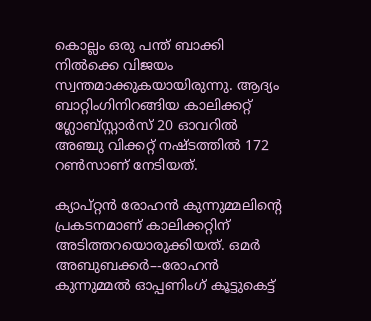കൊല്ലം ഒരു പന്ത് ബാക്കി നിൽക്കെ വിജയം സ്വന്തമാക്കുകയായിരുന്നു. ആദ്യം ബാറ്റിംഗിനിറങ്ങിയ കാലിക്കറ്റ് ഗ്ലോബ്‌സ്റ്റാര്‍സ് 20 ഓവറില്‍ അഞ്ചു വിക്കറ്റ് നഷ്ടത്തില്‍ 172 റണ്‍സാണ്‌ നേടിയത്‌.

ക്യാപ്റ്റന്‍ രോഹന്‍ കുന്നുമ്മലിന്റെ പ്രകടനമാണ്‌ കാലിക്കറ്റിന് അടിത്തറയൊരുക്കിയത്‌. ഒമര്‍ അബുബക്കര്‍–-രോഹന്‍  കുന്നുമ്മല്‍ ഓപ്പണിംഗ് കൂട്ടുകെട്ട്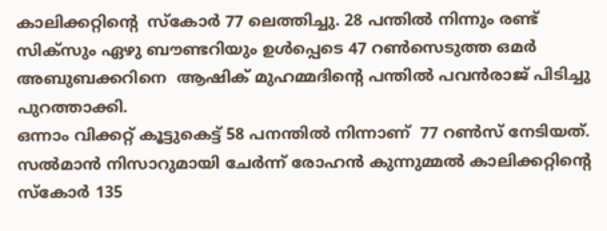കാലിക്കറ്റിന്റെ  സ്‌കോര്‍ 77 ലെത്തിച്ചു. 28 പന്തില്‍ നിന്നും രണ്ട് സിക്‌സും ഏഴു ബൗണ്ടറിയും ഉള്‍പ്പെടെ 47 റണ്‍സെടുത്ത ഒമര്‍ അബുബക്കറിനെ  ആഷിക് മുഹമ്മദിന്റെ പന്തില്‍ പവന്‍രാജ് പിടിച്ചു പുറത്താക്കി.
ഒന്നാം വിക്കറ്റ് കൂട്ടുകെട്ട് 58 പനന്തില്‍ നിന്നാണ്  77 റണ്‍സ് നേടിയത്.  സല്‍മാന്‍ നിസാറുമായി ചേര്‍ന്ന് രോഹന്‍ കുന്നുമ്മല്‍ കാലിക്കറ്റിന്റെ സ്‌കോര്‍ 135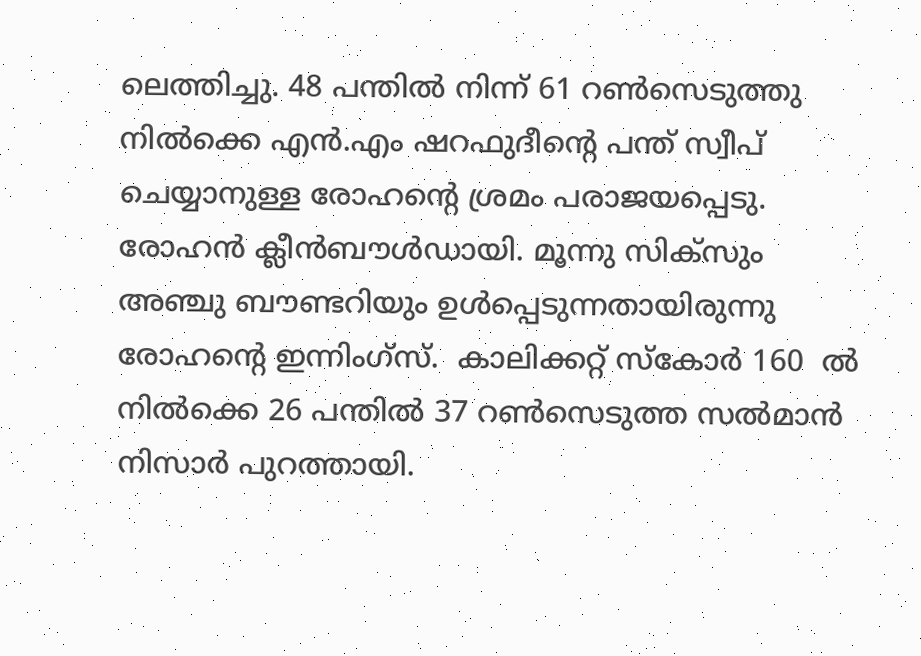ലെത്തിച്ചു. 48 പന്തില്‍ നിന്ന് 61 റണ്‍സെടുത്തു നിൽക്കെ എന്‍.എം ഷറഫുദീന്റെ പന്ത് സ്വീപ് ചെയ്യാനുള്ള രോഹന്റെ ശ്രമം പരാജയപ്പെടു. രോഹന്‍ ക്ലീന്‍ബൗള്‍ഡായി. മൂന്നു സിക്‌സും അഞ്ചു ബൗണ്ടറിയും ഉള്‍പ്പെടുന്നതായിരുന്നു രോഹന്റെ ഇന്നിംഗ്സ്.  കാലിക്കറ്റ് സ്‌കോര്‍ 160  ൽ നിൽക്കെ 26 പന്തില്‍ 37 റണ്‍സെടുത്ത സല്‍മാന്‍ നിസാർ പുറത്തായി.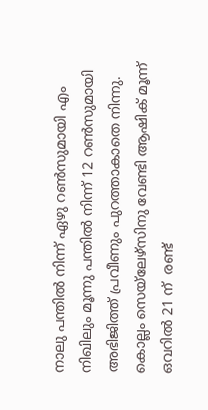നാലു പന്തില്‍ നിന്ന് ഏഴു റണ്‍സുമായി എം നിഖിലും മൂന്നു പന്തില്‍ നിന്ന് 12 റണ്‍സുമായി അഭിജിത്ത് പ്രവീണും പുറത്താകാതെ നിന്നു. കൊല്ലം സെയ്‌ലേഴ്‌സിനു വേണ്ടി ആഷിക് മൂന്ന് ഒവറില്‍ 21 ന്  രണ്ട്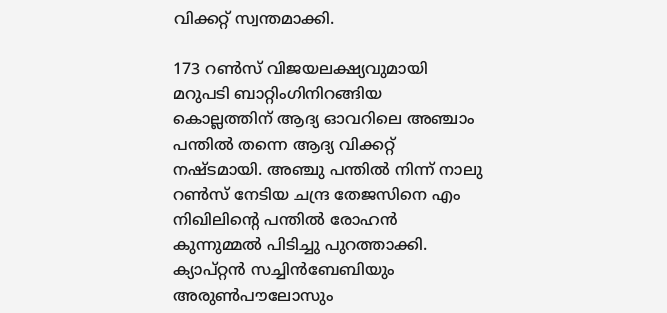വിക്കറ്റ് സ്വന്തമാക്കി.

173 റണ്‍സ് വിജയലക്ഷ്യവുമായി മറുപടി ബാറ്റിംഗിനിറങ്ങിയ കൊല്ലത്തിന് ആദ്യ ഓവറിലെ അഞ്ചാം പന്തില്‍ തന്നെ ആദ്യ വിക്കറ്റ് നഷ്ടമായി. അഞ്ചു പന്തില്‍ നിന്ന് നാലു റണ്‍സ് നേടിയ ചന്ദ്ര തേജസിനെ എം നിഖിലിന്റെ പന്തില്‍ രോഹന്‍ കുന്നുമ്മല്‍ പിടിച്ചു പുറത്താക്കി. ക്യാപ്റ്റന്‍ സച്ചിന്‍ബേബിയും അരുണ്‍പൗലോസും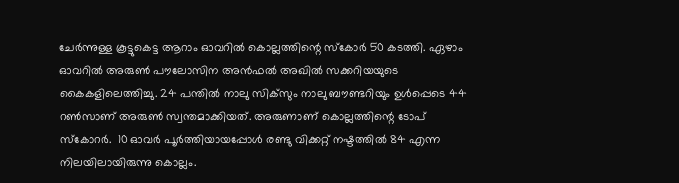ചേര്‍ന്നുള്ള കൂട്ടുകെട്ട ആറാം ഓവറില്‍ കൊല്ലത്തിന്റെ സ്‌കോര്‍ 50 കടത്തി. ഏഴാം ഓവറില്‍ അരുണ്‍ പൗലോസിന അന്‍ഫല്‍ അഖില്‍ സക്കറിയയുടെ കൈകളിലെത്തിച്ചു. 24 പന്തില്‍ നാലു സിക്‌സും നാലു ബൗണ്ടറിയും ഉള്‍പ്പെടെ 44 റണ്‍സാണ് അരുണ്‍ സ്വന്തമാക്കിയത്. അരുണാണ് കൊല്ലത്തിന്റെ ടോപ് സ്‌കോറര്‍.  10 ഓവര്‍ പൂര്‍ത്തിയായപ്പോള്‍ രണ്ടു വിക്കറ്റ് നഷ്ടത്തില്‍ 84 എന്ന നിലയിലായിരുന്നു കൊല്ലം.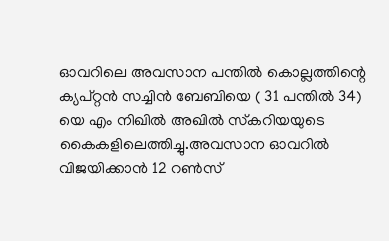ഓവറിലെ അവസാന പന്തില്‍ കൊല്ലത്തിന്റെ ക്യപ്റ്റന്‍ സച്ചിന്‍ ബേബിയെ ( 31 പന്തില്‍ 34) യെ എം നിഖില്‍ അഖില്‍ സ്‌കറിയയുടെ കൈകളിലെത്തിച്ചു.അവസാന ഓവറില്‍ വിജയിക്കാന്‍ 12 റണ്‍സ്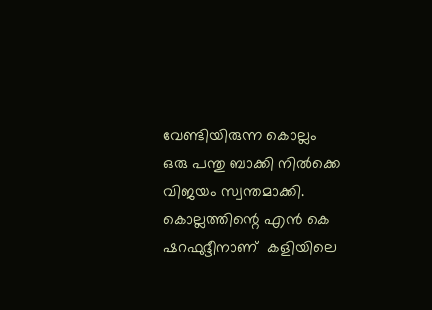വേണ്ടിയിരുന്ന കൊല്ലം ഒരു പന്തു ബാക്കി നിൽക്കെ വിജയം സ്വന്തമാക്കി. കൊല്ലത്തിന്റെ എൻ കെ ഷറഫുദ്ദീനാണ്  കളിയിലെ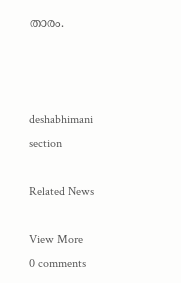താരം.



deshabhimani section

Related News

View More
0 comments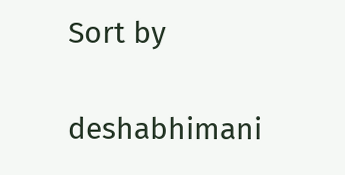Sort by

deshabhimani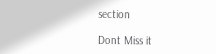section

Dont Miss it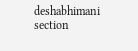deshabhimani section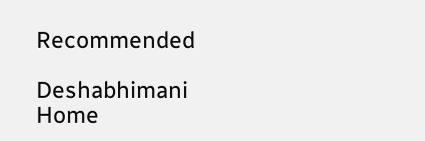Recommended

Deshabhimani
Home